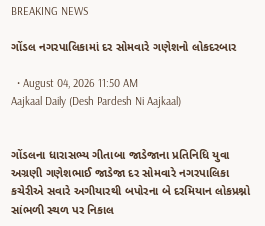BREAKING NEWS

ગોંડલ નગરપાલિકામાં દર સોમવારે ગણેશનો લોકદરબાર

  • August 04, 2026 11:50 AM
Aajkaal Daily (Desh Pardesh Ni Aajkaal)


ગોંડલના ધારાસભ્ય ગીતાબા જાડેજાના પ્રતિનિધિ યુવા અગ્રણી ગણેશભાઈ જાડેજા દર સોમવારે નગરપાલિકા કચેરીએ સવારે અગીયારથી બપોરના બે દરમિયાન લોકપ્રશ્નો સાંભળી સ્થળ પર નિકાલ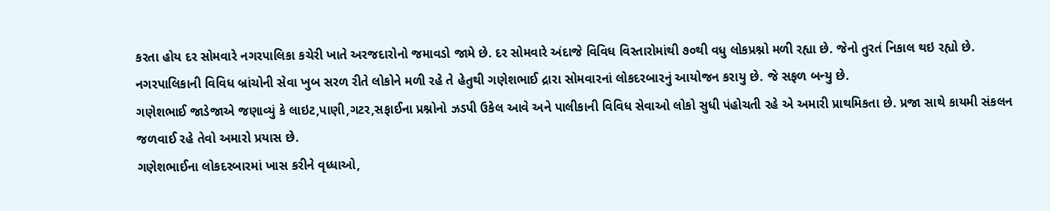કરતા હોય દર સોમવારે નગરપાલિકા કચેરી ખાતે અરજદારોનો જમાવડો જામે છે. દર સોમવારે અંદાજે વિવિધ વિસ્તારોમાંથી ૭૦થી વધુ લોકપ્રશ્નો મળી રહ્યા છે. જેનો તુરતં નિકાલ થઇ રહ્યો છે. નગરપાલિકાની વિવિધ બ્રાંચોની સેવા ખુબ સરળ રીતે લોકોને મળી રહે તે હેતુથી ગણેશભાઈ દ્રારા સોમવારનાં લોકદરબારનું આયોજન કરાયુ છે. જે સફળ બન્યુ છે.
ગણેશભાઈ જાડેજાએ જણાવ્યું કે લાઇટ,પાણી,ગટર,સફાઈના પ્રશ્નોનો ઝડપી ઉકેલ આવે અને પાલીકાની વિવિધ સેવાઓ લોકો સુધી પંહોચતી રહે એ અમારી પ્રાથમિકતા છે. પ્રજા સાથે કાયમી સંકલન જળવાઈ રહે તેવો અમારો પ્રયાસ છે.
ગણેશભાઈના લોકદરબારમાં ખાસ કરીને વૃધ્ધાઓ,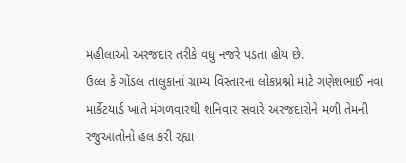મહીલાઓ અરજદાર તરીકે વધુ નજરે પડતા હોય છે.
ઉલ્લ કે ગોંડલ તાલુકાનાં ગ્રામ્ય વિસ્તારના લોકપ્રશ્નો માટે ગણેશભાઈ નવા માર્કેટયાર્ડ ખાતે મંગળવારથી શનિવાર સવારે અરજદારોને મળી તેમની રજુઆતોનો હલ કરી રહ્યા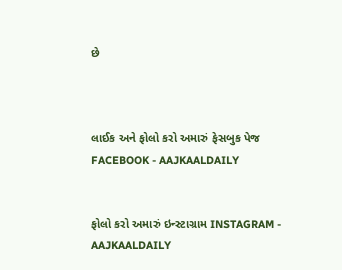છે



લાઈક અને ફોલો કરો અમારું ફેસબુક પેજ FACEBOOK - AAJKAALDAILY


ફોલો કરો અમારું ઇન્સ્ટાગ્રામ INSTAGRAM - AAJKAALDAILY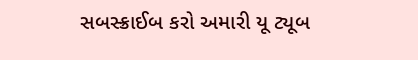સબસ્ક્રાઈબ કરો અમારી યૂ ટ્યૂબ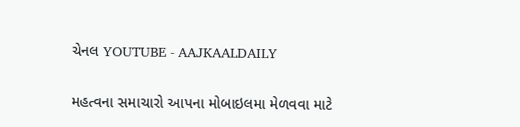ચેનલ YOUTUBE - AAJKAALDAILY


મહત્વના સમાચારો આપના મોબાઇલમા મેળવવા માટે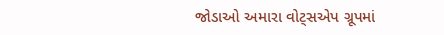જોડાઓ અમારા વોટ્સએપ ગ્રૂપમાં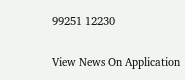99251 12230

View News On Application